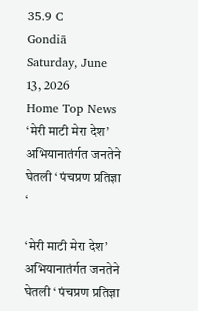35.9 C
Gondiā
Saturday, June 13, 2026
Home Top News ‘मेरी माटी मेरा देश’ अभियानातंर्गत जनतेने घेतली ‘ पंचप्रण प्रतिज्ञा ‘

‘मेरी माटी मेरा देश’ अभियानातंर्गत जनतेने घेतली ‘ पंचप्रण प्रतिज्ञा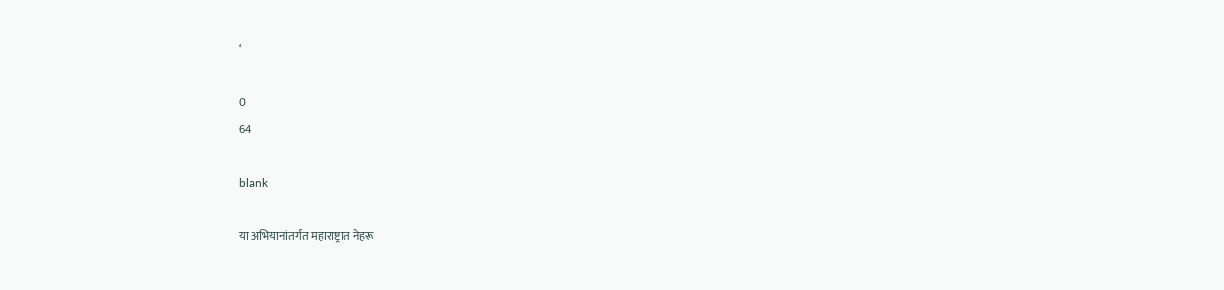‘

0
64

blank

या अभियानांतर्गत महाराष्ट्रात नेहरू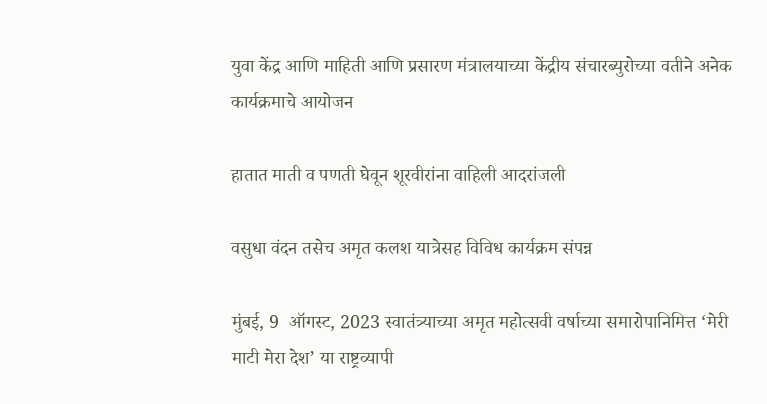युवा केंद्र आणि माहिती आणि प्रसारण मंत्रालयाच्या केंद्रीय संचारब्युरोच्या वतीने अनेक कार्यक्रमाचे आयोजन

हातात माती व पणती घेवून शूरवीरांना वाहिली आदरांजली

वसुधा वंदन तसेच अमृत कलश यात्रेसह विविध कार्यक्रम संपन्न

मुंबई, 9  ऑगस्ट, 2023 स्वातंत्र्याच्या अमृत महोत्सवी वर्षाच्या समारोपानिमित्त ‘मेरी माटी मेरा देश’ या राष्ट्रव्यापी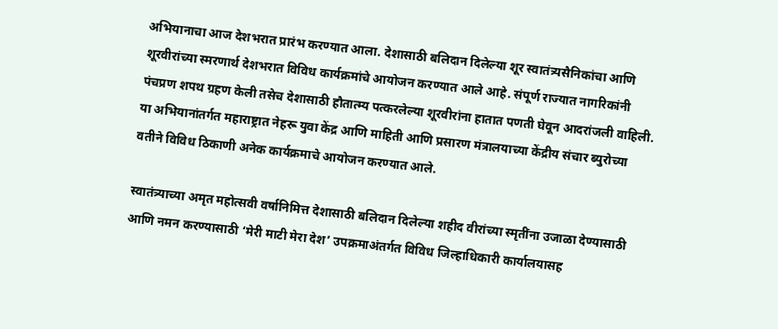अभियानाचा आज देशभरात प्रारंभ करण्यात आला. देशासाठी बलिदान दिलेल्या शूर स्वातंत्र्यसैनिकांचा आणि शूरवीरांच्या स्मरणार्थ देशभरात विविध कार्यक्रमांचे आयोजन करण्यात आले आहे. संपूर्ण राज्यात नागरिकांनी पंचप्रण शपथ ग्रहण केली तसेच देशासाठी हौतात्म्य पत्करलेल्या शूरवीरांना हातात पणती घेवून आदरांजली वाहिली. या अभियानांतर्गत महाराष्ट्रात नेहरू युवा केंद्र आणि माहिती आणि प्रसारण मंत्रालयाच्या केंद्रीय संचार ब्युरोच्या वतीने विविध ठिकाणी अनेक कार्यक्रमाचे आयोजन करण्यात आले.

स्वातंत्र्याच्या अमृत महोत्सवी वर्षानिमित्त देशासाठी बलिदान दिलेल्या शहीद वीरांच्या स्मृतींना उजाळा देण्यासाठी आणि नमन करण्यासाठी ‘मेरी माटी मेरा देश’ उपक्रमाअंतर्गत विविध जिल्हाधिकारी कार्यालयासह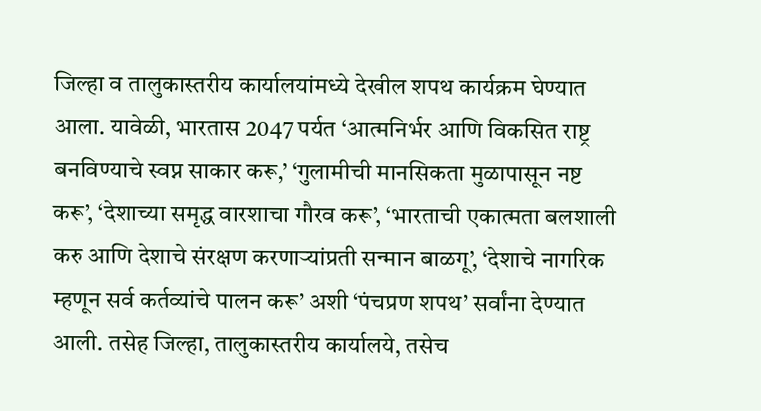जिल्हा व तालुकास्तरीय कार्यालयांमध्ये देखील शपथ कार्यक्रम घेण्यात आला. यावेळी, भारतास 2047 पर्यत ‘आत्मनिर्भर आणि विकसित राष्ट्र बनविण्याचे स्वप्न साकार करू,’ ‘गुलामीची मानसिकता मुळापासून नष्ट करू’, ‘देशाच्या समृद्ध वारशाचा गौरव करू’, ‘भारताची एकात्मता बलशाली करु आणि देशाचे संरक्षण करणाऱ्यांप्रती सन्मान बाळगू’, ‘देशाचे नागरिक म्हणून सर्व कर्तव्यांचे पालन करू’ अशी ‘पंचप्रण शपथ’ सर्वांना देण्यात आली. तसेह जिल्हा, तालुकास्तरीय कार्यालये, तसेच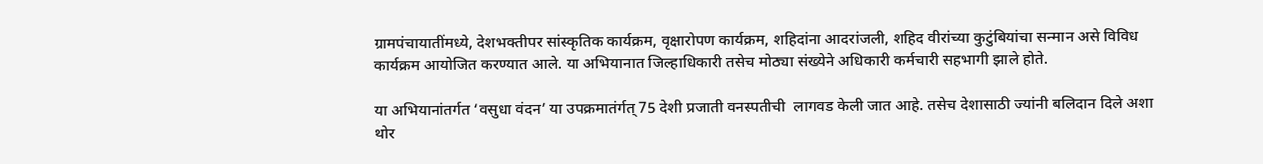ग्रामपंचायातींमध्ये, देशभक्तीपर सांस्कृतिक कार्यक्रम, वृक्षारोपण कार्यक्रम, शहिदांना आदरांजली, शहिद वीरांच्या कुटुंबियांचा सन्मान असे विविध कार्यक्रम आयोजित करण्यात आले. या अभियानात जिल्हाधिकारी तसेच मोठ्या संख्येने अधिकारी कर्मचारी सहभागी झाले होते.

या अभियानांतर्गत ‘वसुधा वंदन’ या उपक्रमातंर्गत् 75 देशी प्रजाती वनस्पतीची  लागवड केली जात आहे. तसेच देशासाठी ज्यांनी बलिदान दिले अशा थोर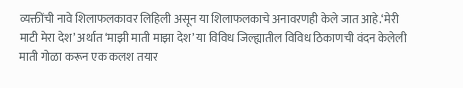व्यक्तींची नावे शिलाफलकावर लिहिली असून या शिलाफलकाचे अनावरणही केले जात आहे.‘मेरी माटी मेरा देश’ अर्थात ‘माझी माती माझा देश’ या विविध जिल्ह्यातील विविध ठिकाणची वंदन केलेली माती गोळा करून एक कलश तयार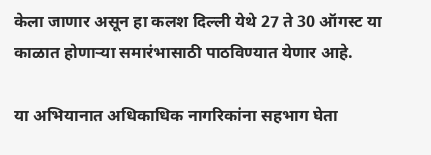केला जाणार असून हा कलश दिल्ली येथे 27 ते 30 ऑगस्ट या काळात होणाऱ्या समारंभासाठी पाठविण्यात येणार आहे.

या अभियानात अधिकाधिक नागरिकांना सहभाग घेता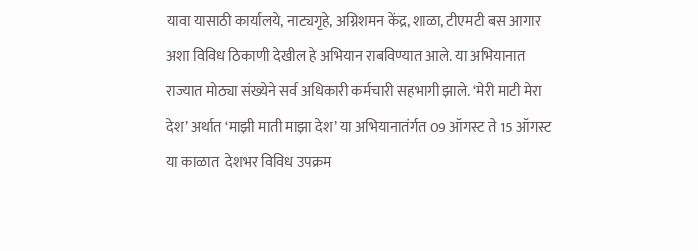यावा यासाठी कार्यालये, नाट्यगृहे, अग्निशमन केंद्र, शाळा, टीएमटी बस आगार अशा विविध ठिकाणी देखील हे अभियान राबविण्यात आले. या अभियानात राज्यात मोठ्या संख्येने सर्व अधिकारी कर्मचारी सहभागी झाले. ‘मेरी माटी मेरा देश’ अर्थात ‘माझी माती माझा देश’ या अभियानातंर्गत 09 ऑगस्ट ते 15 ऑगस्ट या काळात  देशभर विविध उपक्रम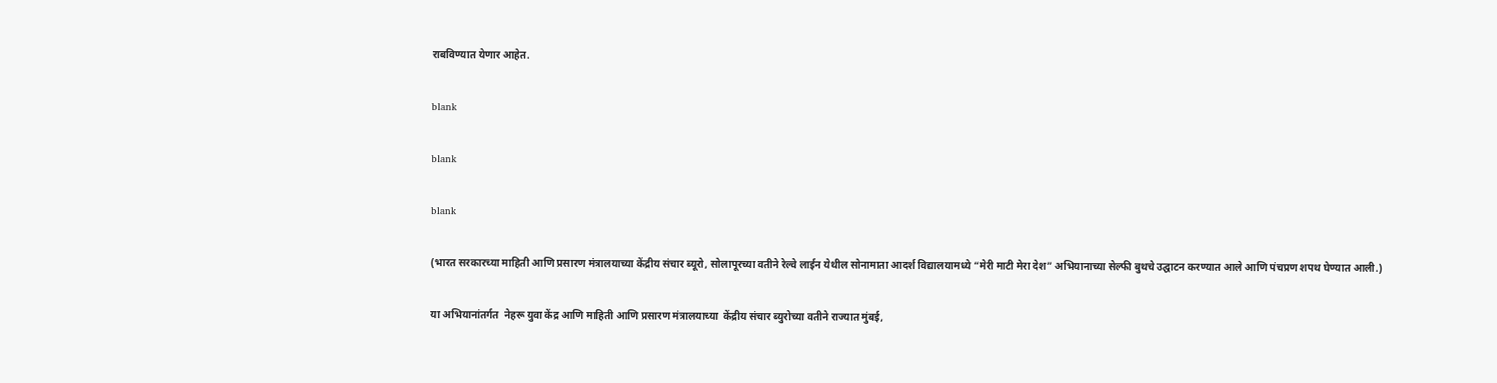राबविण्यात येणार आहेत.

blank

blank

blank

(भारत सरकारच्या माहिती आणि प्रसारण मंत्रालयाच्या केंद्रीय संचार ब्यूरो, सोलापूरच्या वतीने रेल्वे लाईन येथील सोनामाता आदर्श विद्यालयामध्ये “मेरी माटी मेरा देश” अभियानाच्या सेल्फी बुथचे उद्घाटन करण्यात आले आणि पंचप्रण शपथ घेण्यात आली.)

या अभियानांतर्गत  नेहरू युवा केंद्र आणि माहिती आणि प्रसारण मंत्रालयाच्या  केंद्रीय संचार ब्युरोच्या वतीने राज्यात मुंबई,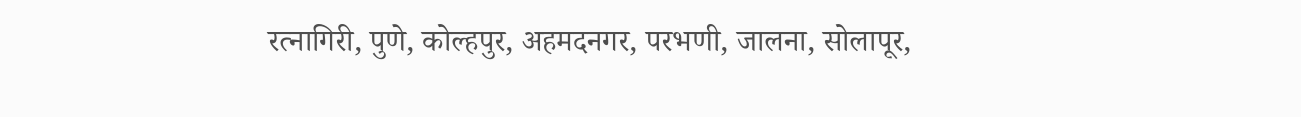रत्नागिरी, पुणे, कोल्हपुर, अहमदनगर, परभणी, जालना, सोलापूर,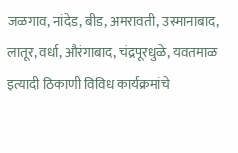जळगाव, नांदेड, बीड, अमरावती, उस्मानाबाद, लातूर, वर्धा, औरंगाबाद, चंद्रपूरधुळे, यवतमाळ इत्यादी ठिकाणी विविध कार्यक्रमांचे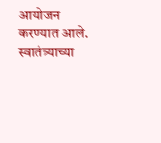आयोजन करण्यात आले. स्वातंत्र्याच्या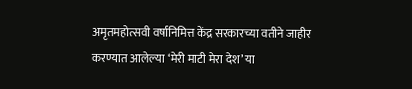अमृतमहोत्सवी वर्षानिमित्त केंद्र सरकारच्या वतीने जाहीर करण्यात आलेल्या ‘मेरी माटी मेरा देश’ या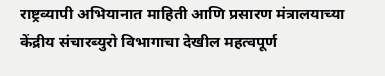राष्ट्रव्यापी अभियानात माहिती आणि प्रसारण मंत्रालयाच्या केंद्रीय संचारब्युरो विभागाचा देखील महत्वपूर्ण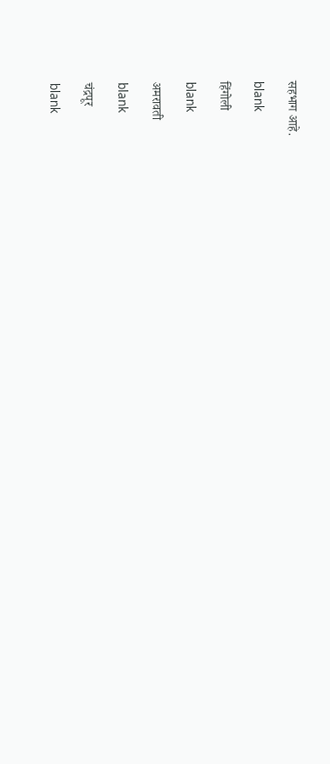सहभाग आहे.

blank

हिंगोली

blank

अमरावती

blank

चंद्रपूर

blank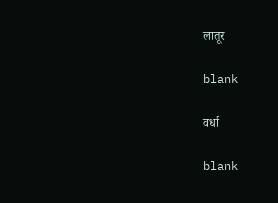लातूर

blank

वर्धा

blank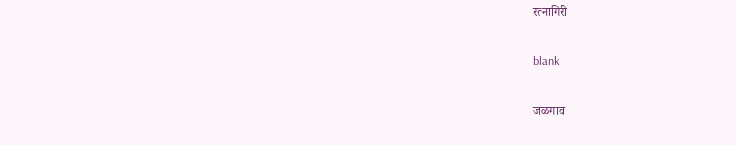रत्नागिरी

blank

जळगाव